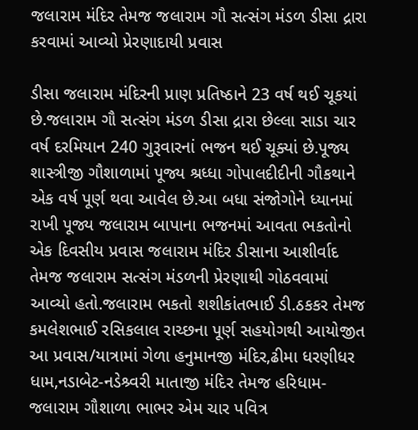જલારામ મંદિર તેમજ જલારામ ગૌ સત્સંગ મંડળ ડીસા દ્રારા કરવામાં આવ્યો પ્રેરણાદાયી પ્રવાસ

ડીસા જલારામ મંદિરની પ્રાણ પ્રતિષ્ઠાને 23 વર્ષ થઈ ચૂકયાં છે.જલારામ ગૌ સત્સંગ મંડળ ડીસા દ્રારા છેલ્લા સાડા ચાર વર્ષ દરમિયાન 240 ગુરૂવારનાં ભજન થઈ ચૂક્યાં છે.પૂજ્ય શાસ્ત્રીજી ગૌશાળામાં પૂજ્ય શ્રધ્ધા ગોપાલદીદીની ગૌકથાને એક વર્ષ પૂર્ણ થવા આવેલ છે.આ બધા સંજોગોને ધ્યાનમાં રાખી પૂજ્ય જલારામ બાપાના ભજનમાં આવતા ભકતોનો એક દિવસીય પ્રવાસ જલારામ મંદિર ડીસાના આશીર્વાદ તેમજ જલારામ સત્સંગ મંડળની પ્રેરણાથી ગોઠવવામાં આવ્યો હતો.જલારામ ભકતો શશીકાંતભાઈ ડી.ઠકકર તેમજ કમલેશભાઈ રસિકલાલ રાચ્છના પૂર્ણ સહયોગથી આયોજીત આ પ્રવાસ/યાત્રામાં ગેળા હનુમાનજી મંદિર,ઢીમા ધરણીધર ધામ,નડાબેટ-નડેશ્ર્વરી માતાજી મંદિર તેમજ હરિધામ-જલારામ ગૌશાળા ભાભર એમ ચાર પવિત્ર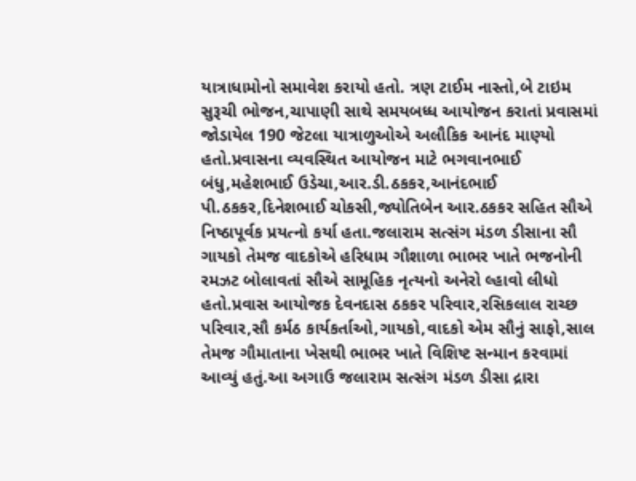યાત્રાધામોનો સમાવેશ કરાયો હતો. ત્રણ ટાઈમ નાસ્તો,બે ટાઇમ સુરૂચી ભોજન,ચાપાણી સાથે સમયબધ્ધ આયોજન કરાતાં પ્રવાસમાં જોડાયેલ 190 જેટલા યાત્રાળુઓએ અલૌકિક આનંદ માણ્યો હતો.પ્રવાસના વ્યવસ્થિત આયોજન માટે ભગવાનભાઈ બંધુ,મહેશભાઈ ઉડેચા,આર.ડી.ઠકકર,આનંદભાઈ પી.ઠકકર,દિનેશભાઈ ચોકસી,જ્યોતિબેન આર.ઠકકર સહિત સૌએ નિષ્ઠાપૂર્વક પ્રયત્નો કર્યા હતા.જલારામ સત્સંગ મંડળ ડીસાના સૌ ગાયકો તેમજ વાદકોએ હરિધામ ગૌશાળા ભાભર ખાતે ભજનોની રમઝટ બોલાવતાં સૌએ સામૂહિક નૃત્યનો અનેરો લ્હાવો લીધો હતો.પ્રવાસ આયોજક દેવનદાસ ઠકકર પરિવાર,રસિકલાલ રાચ્છ પરિવાર,સૌ કર્મઠ કાર્યકર્તાઓ,ગાયકો,વાદકો એમ સૌનું સાફો,સાલ તેમજ ગૌમાતાના ખેસથી ભાભર ખાતે વિશિષ્ટ સન્માન કરવામાં આવ્યું હતું.આ અગાઉ જલારામ સત્સંગ મંડળ ડીસા દ્રારા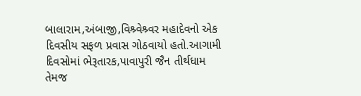બાલારામ,અંબાજી,વિશ્ર્વેશ્ર્વર મહાદેવનો એક દિવસીય સફળ પ્રવાસ ગોઠવાયો હતો.આગામી દિવસોમાં ભેરૂતારક,પાવાપુરી જૈન તીર્થધામ તેમજ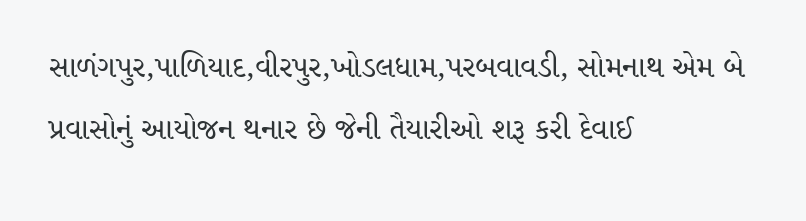સાળંગપુર,પાળિયાદ,વીરપુર,ખોડલધામ,પરબવાવડી, સોમનાથ એમ બે પ્રવાસોનું આયોજન થનાર છે જેની તૈયારીઓ શરૂ કરી દેવાઈ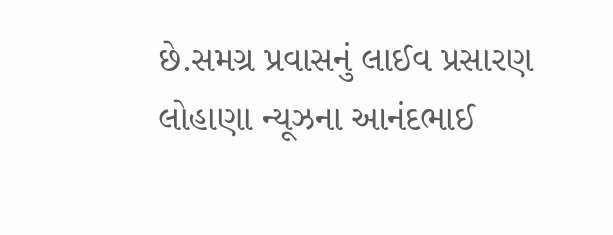છે.સમગ્ર પ્રવાસનું લાઈવ પ્રસારણ લોહાણા ન્યૂઝના આનંદભાઈ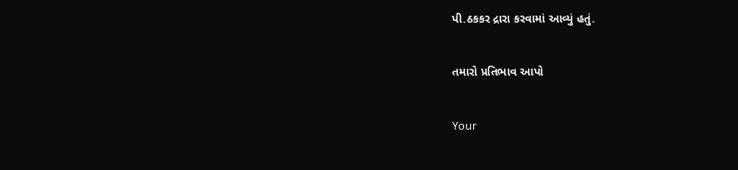પી.ઠકકર દ્રારા કરવામાં આવ્યું હતું.

તમારો પ્રતિભાવ આપો

Your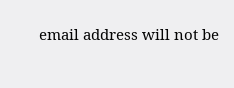email address will not be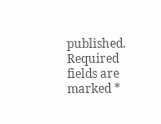published. Required fields are marked *